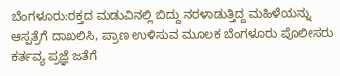ಬೆಂಗಳೂರು:ರಕ್ತದ ಮಡುವಿನಲ್ಲಿ ಬಿದ್ದು ನರಳಾಡುತ್ತಿದ್ದ ಮಹಿಳೆಯನ್ನು ಆಸ್ಪತ್ರೆಗೆ ದಾಖಲಿಸಿ, ಪ್ರಾಣ ಉಳಿಸುವ ಮೂಲಕ ಬೆಂಗಳೂರು ಪೊಲೀಸರು ಕರ್ತವ್ಯ ಪ್ರಜ್ಞೆ ಜತೆಗೆ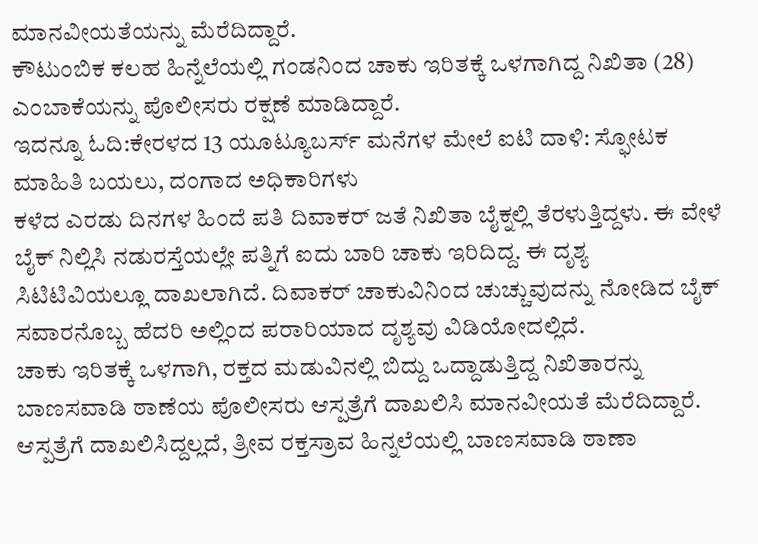ಮಾನವೀಯತೆಯನ್ನು ಮೆರೆದಿದ್ದಾರೆ.
ಕೌಟುಂಬಿಕ ಕಲಹ ಹಿನ್ನೆಲೆಯಲ್ಲಿ ಗಂಡನಿಂದ ಚಾಕು ಇರಿತಕ್ಕೆ ಒಳಗಾಗಿದ್ದ ನಿಖಿತಾ (28) ಎಂಬಾಕೆಯನ್ನು ಪೊಲೀಸರು ರಕ್ಷಣೆ ಮಾಡಿದ್ದಾರೆ.
ಇದನ್ನೂ ಓದಿ:ಕೇರಳದ 13 ಯೂಟ್ಯೂಬರ್ಸ್ ಮನೆಗಳ ಮೇಲೆ ಐಟಿ ದಾಳಿ: ಸ್ಫೋಟಕ ಮಾಹಿತಿ ಬಯಲು, ದಂಗಾದ ಅಧಿಕಾರಿಗಳು
ಕಳೆದ ಎರಡು ದಿನಗಳ ಹಿಂದೆ ಪತಿ ದಿವಾಕರ್ ಜತೆ ನಿಖಿತಾ ಬೈಕ್ನಲ್ಲಿ ತೆರಳುತ್ತಿದ್ದಳು. ಈ ವೇಳೆ ಬೈಕ್ ನಿಲ್ಲಿಸಿ ನಡುರಸ್ತೆಯಲ್ಲೇ ಪತ್ನಿಗೆ ಐದು ಬಾರಿ ಚಾಕು ಇರಿದಿದ್ದ. ಈ ದೃಶ್ಯ ಸಿಟಿಟಿವಿಯಲ್ಲೂ ದಾಖಲಾಗಿದೆ. ದಿವಾಕರ್ ಚಾಕುವಿನಿಂದ ಚುಚ್ಚುವುದನ್ನು ನೋಡಿದ ಬೈಕ್ ಸವಾರನೊಬ್ಬ ಹೆದರಿ ಅಲ್ಲಿಂದ ಪರಾರಿಯಾದ ದೃಶ್ಯವು ವಿಡಿಯೋದಲ್ಲಿದೆ.
ಚಾಕು ಇರಿತಕ್ಕೆ ಒಳಗಾಗಿ, ರಕ್ತದ ಮಡುವಿನಲ್ಲಿ ಬಿದ್ದು ಒದ್ದಾಡುತ್ತಿದ್ದ ನಿಖಿತಾರನ್ನು ಬಾಣಸವಾಡಿ ಠಾಣೆಯ ಪೊಲೀಸರು ಆಸ್ಪತ್ರೆಗೆ ದಾಖಲಿಸಿ ಮಾನವೀಯತೆ ಮೆರೆದಿದ್ದಾರೆ. ಆಸ್ಪತ್ರೆಗೆ ದಾಖಲಿಸಿದ್ದಲ್ಲದೆ, ತ್ರೀವ ರಕ್ತಸ್ರಾವ ಹಿನ್ನಲೆಯಲ್ಲಿ ಬಾಣಸವಾಡಿ ಠಾಣಾ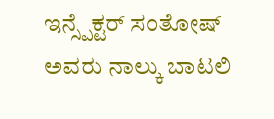ಇನ್ಸ್ಪೆಕ್ಟರ್ ಸಂತೋಷ್ ಅವರು ನಾಲ್ಕು ಬಾಟಲಿ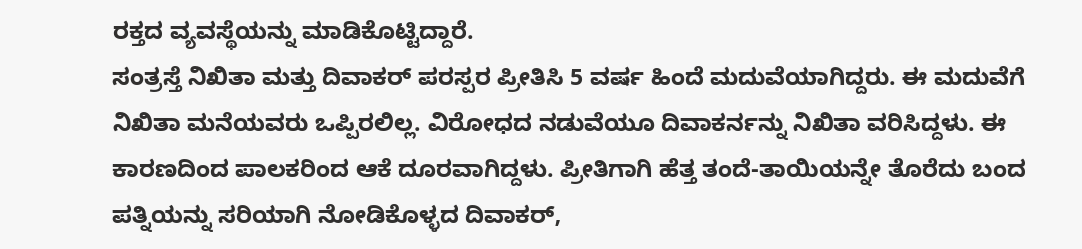ರಕ್ತದ ವ್ಯವಸ್ಥೆಯನ್ನು ಮಾಡಿಕೊಟ್ಟಿದ್ದಾರೆ.
ಸಂತ್ರಸ್ತೆ ನಿಖಿತಾ ಮತ್ತು ದಿವಾಕರ್ ಪರಸ್ಪರ ಪ್ರೀತಿಸಿ 5 ವರ್ಷ ಹಿಂದೆ ಮದುವೆಯಾಗಿದ್ದರು. ಈ ಮದುವೆಗೆ ನಿಖಿತಾ ಮನೆಯವರು ಒಪ್ಪಿರಲಿಲ್ಲ. ವಿರೋಧದ ನಡುವೆಯೂ ದಿವಾಕರ್ನನ್ನು ನಿಖಿತಾ ವರಿಸಿದ್ದಳು. ಈ ಕಾರಣದಿಂದ ಪಾಲಕರಿಂದ ಆಕೆ ದೂರವಾಗಿದ್ದಳು. ಪ್ರೀತಿಗಾಗಿ ಹೆತ್ತ ತಂದೆ-ತಾಯಿಯನ್ನೇ ತೊರೆದು ಬಂದ ಪತ್ನಿಯನ್ನು ಸರಿಯಾಗಿ ನೋಡಿಕೊಳ್ಳದ ದಿವಾಕರ್,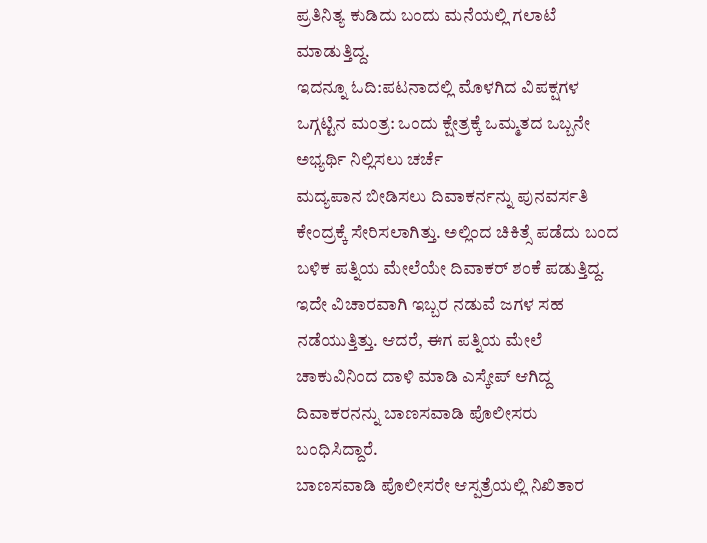ಪ್ರತಿನಿತ್ಯ ಕುಡಿದು ಬಂದು ಮನೆಯಲ್ಲಿ ಗಲಾಟೆ ಮಾಡುತ್ತಿದ್ದ.
ಇದನ್ನೂ ಓದಿ:ಪಟನಾದಲ್ಲಿ ಮೊಳಗಿದ ವಿಪಕ್ಷಗಳ ಒಗ್ಗಟ್ಟಿನ ಮಂತ್ರ: ಒಂದು ಕ್ಷೇತ್ರಕ್ಕೆ ಒಮ್ಮತದ ಒಬ್ಬನೇ ಅಭ್ಯರ್ಥಿ ನಿಲ್ಲಿಸಲು ಚರ್ಚೆ
ಮದ್ಯಪಾನ ಬೀಡಿಸಲು ದಿವಾಕರ್ನನ್ನು ಪುನವರ್ಸತಿ ಕೇಂದ್ರಕ್ಕೆ ಸೇರಿಸಲಾಗಿತ್ತು. ಅಲ್ಲಿಂದ ಚಿಕಿತ್ಸೆ ಪಡೆದು ಬಂದ ಬಳಿಕ ಪತ್ನಿಯ ಮೇಲೆಯೇ ದಿವಾಕರ್ ಶಂಕೆ ಪಡುತ್ತಿದ್ದ. ಇದೇ ವಿಚಾರವಾಗಿ ಇಬ್ಬರ ನಡುವೆ ಜಗಳ ಸಹ ನಡೆಯುತ್ತಿತ್ತು. ಆದರೆ, ಈಗ ಪತ್ನಿಯ ಮೇಲೆ ಚಾಕುವಿನಿಂದ ದಾಳಿ ಮಾಡಿ ಎಸ್ಕೇಪ್ ಆಗಿದ್ದ ದಿವಾಕರನನ್ನು ಬಾಣಸವಾಡಿ ಪೊಲೀಸರು ಬಂಧಿಸಿದ್ದಾರೆ.
ಬಾಣಸವಾಡಿ ಪೊಲೀಸರೇ ಆಸ್ಪತ್ರೆಯಲ್ಲಿ ನಿಖಿತಾರ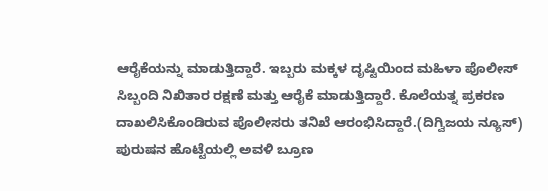ಆರೈಕೆಯನ್ನು ಮಾಡುತ್ತಿದ್ದಾರೆ. ಇಬ್ಬರು ಮಕ್ಕಳ ದೃಷ್ಟಿಯಿಂದ ಮಹಿಳಾ ಪೊಲೀಸ್ ಸಿಬ್ಬಂದಿ ನಿಖಿತಾರ ರಕ್ಷಣೆ ಮತ್ತು ಆರೈಕೆ ಮಾಡುತ್ತಿದ್ದಾರೆ. ಕೊಲೆಯತ್ನ ಪ್ರಕರಣ ದಾಖಲಿಸಿಕೊಂಡಿರುವ ಪೊಲೀಸರು ತನಿಖೆ ಆರಂಭಿಸಿದ್ದಾರೆ.(ದಿಗ್ವಿಜಯ ನ್ಯೂಸ್)
ಪುರುಷನ ಹೊಟ್ಟೆಯಲ್ಲಿ ಅವಳಿ ಬ್ರೂಣ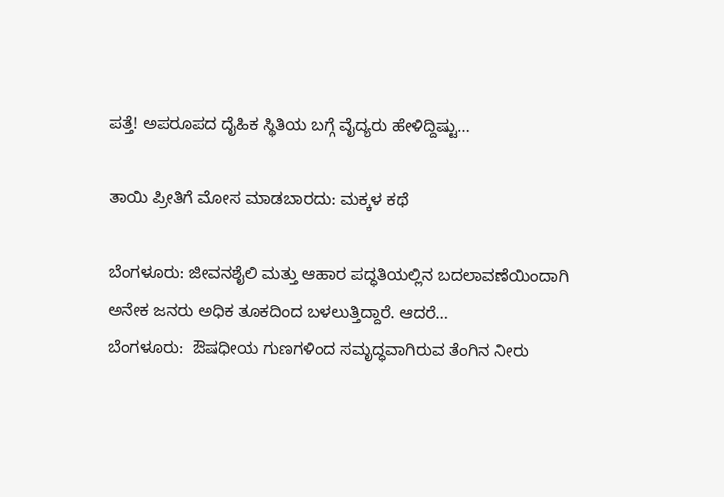ಪತ್ತೆ! ಅಪರೂಪದ ದೈಹಿಕ ಸ್ಥಿತಿಯ ಬಗ್ಗೆ ವೈದ್ಯರು ಹೇಳಿದ್ದಿಷ್ಟು…

ತಾಯಿ ಪ್ರೀತಿಗೆ ಮೋಸ ಮಾಡಬಾರದು: ಮಕ್ಕಳ ಕಥೆ

ಬೆಂಗಳೂರು: ಜೀವನಶೈಲಿ ಮತ್ತು ಆಹಾರ ಪದ್ಧತಿಯಲ್ಲಿನ ಬದಲಾವಣೆಯಿಂದಾಗಿ ಅನೇಕ ಜನರು ಅಧಿಕ ತೂಕದಿಂದ ಬಳಲುತ್ತಿದ್ದಾರೆ. ಆದರೆ…
ಬೆಂಗಳೂರು:  ಔಷಧೀಯ ಗುಣಗಳಿಂದ ಸಮೃದ್ಧವಾಗಿರುವ ತೆಂಗಿನ ನೀರು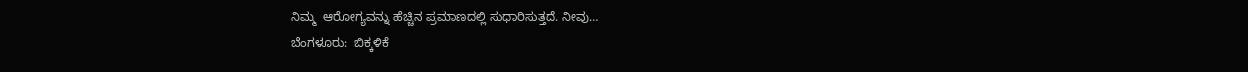ನಿಮ್ಮ  ಆರೋಗ್ಯವನ್ನು ಹೆಚ್ಚಿನ ಪ್ರಮಾಣದಲ್ಲಿ ಸುಧಾರಿಸುತ್ತದೆ. ನೀವು…
ಬೆಂಗಳೂರು:  ಬಿಕ್ಕಳಿಕೆ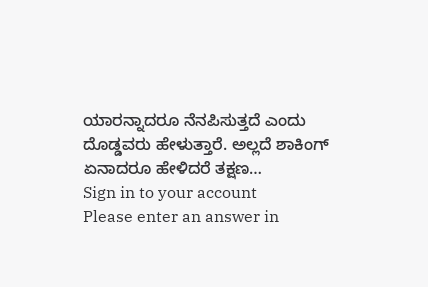ಯಾರನ್ನಾದರೂ ನೆನಪಿಸುತ್ತದೆ ಎಂದು ದೊಡ್ಡವರು ಹೇಳುತ್ತಾರೆ. ಅಲ್ಲದೆ ಶಾಕಿಂಗ್ ಏನಾದರೂ ಹೇಳಿದರೆ ತಕ್ಷಣ…
Sign in to your account
Please enter an answer in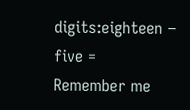digits:eighteen − five =
Remember me